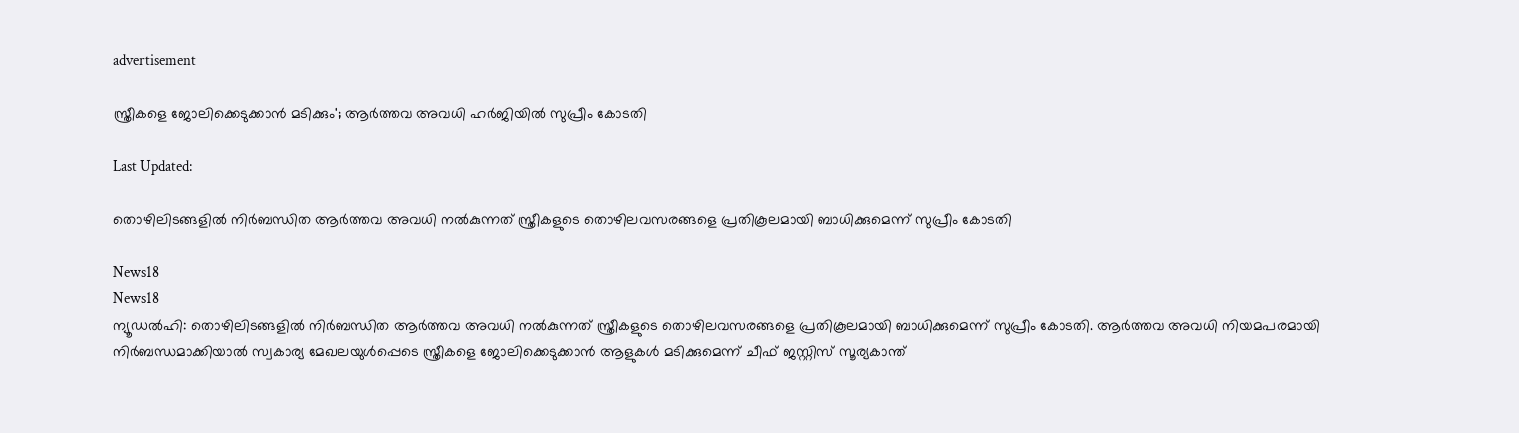advertisement

സ്ത്രീകളെ ജോലിക്കെടുക്കാൻ മടിക്കും'; ആർത്തവ അവധി ഹർജിയിൽ സുപ്രീം കോടതി

Last Updated:

തൊഴിലിടങ്ങളിൽ നിർബന്ധിത ആർത്തവ അവധി നൽകുന്നത് സ്ത്രീകളുടെ തൊഴിലവസരങ്ങളെ പ്രതികൂലമായി ബാധിക്കുമെന്ന് സുപ്രീം കോടതി

News18
News18
ന്യൂഡൽഹി: തൊഴിലിടങ്ങളിൽ നിർബന്ധിത ആർത്തവ അവധി നൽകുന്നത് സ്ത്രീകളുടെ തൊഴിലവസരങ്ങളെ പ്രതികൂലമായി ബാധിക്കുമെന്ന് സുപ്രീം കോടതി. ആർത്തവ അവധി നിയമപരമായി നിർബന്ധമാക്കിയാൽ സ്വകാര്യ മേഖലയുൾപ്പെടെ സ്ത്രീകളെ ജോലിക്കെടുക്കാൻ ആളുകൾ മടിക്കുമെന്ന് ചീഫ് ജസ്റ്റിസ് സൂര്യകാന്ത്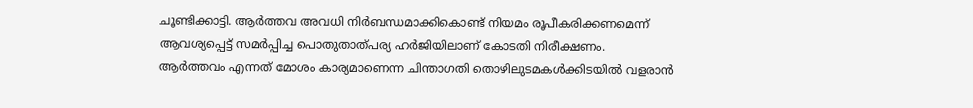ചൂണ്ടിക്കാട്ടി. ആർത്തവ അവധി നിർബന്ധമാക്കികൊണ്ട് നിയമം രൂപീകരിക്കണമെന്ന് ആവശ്യപ്പെട്ട് സമർപ്പിച്ച പൊതുതാത്പര്യ ഹർ‍ജിയിലാണ് കോടതി നിരീക്ഷണം.
ആർത്തവം എന്നത് മോശം കാര്യമാണെന്ന ചിന്താഗതി തൊഴിലുടമകൾക്കിടയിൽ വളരാൻ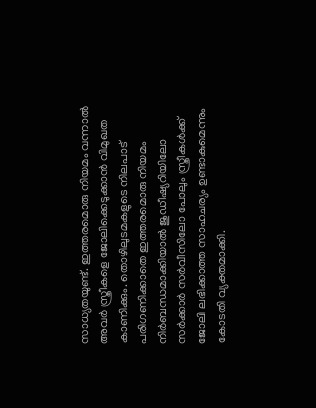സാധ്യതയുണ്ട്. ഇത്തരമൊരു നിയമം വന്നാൽ അവർ സ്ത്രീകളെ ജോലിക്കെടുക്കാൻ വിമുഖത കാണിക്കും. തൊഴിലുടമകളുടെ നിലപാട് പരിഗണിക്കാതെ ഇത്തരമൊരു നിയമം നിർബന്ധമാക്കിയാൽ ജുഡീഷ്യറിയിലോ സർക്കാർ സർവീസിലോ പോലും സ്ത്രീകൾക്ക് ജോലി ലഭിക്കാത്ത സാഹചര്യം ഉണ്ടാകുമെന്നും കോടതി വ്യക്തമാക്കി.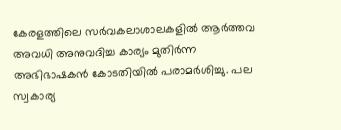കേരളത്തിലെ സർവകലാശാലകളിൽ ആർത്തവ അവധി അനുവദിച്ച കാര്യം മുതിർന്ന അഭിഭാഷകൻ കോടതിയിൽ പരാമർശിച്ചു. പല സ്വകാര്യ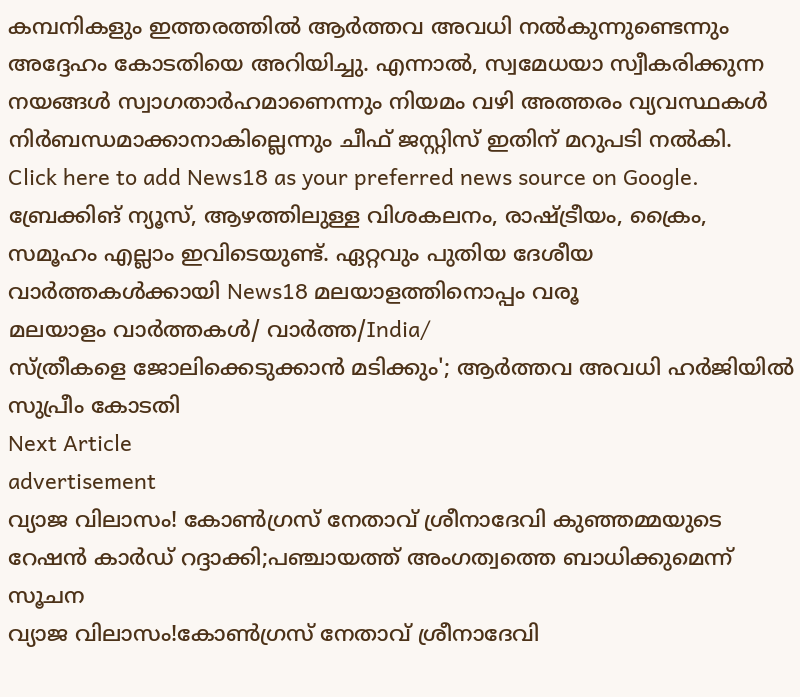കമ്പനികളും ഇത്തരത്തിൽ ആർത്തവ അവധി നൽകുന്നുണ്ടെന്നും അദ്ദേഹം കോടതിയെ അറിയിച്ചു. എന്നാൽ, സ്വമേധയാ സ്വീകരിക്കുന്ന നയങ്ങൾ സ്വാഗതാർഹമാണെന്നും നിയമം വഴി അത്തരം വ്യവസ്ഥകൾ നിർബന്ധമാക്കാനാകില്ലെന്നും ചീഫ് ജസ്റ്റിസ് ഇതിന് മറുപടി നൽകി.
Click here to add News18 as your preferred news source on Google.
ബ്രേക്കിങ് ന്യൂസ്, ആഴത്തിലുള്ള വിശകലനം, രാഷ്ട്രീയം, ക്രൈം, സമൂഹം എല്ലാം ഇവിടെയുണ്ട്. ഏറ്റവും പുതിയ ദേശീയ വാർത്തകൾക്കായി News18 മലയാളത്തിനൊപ്പം വരൂ
മലയാളം വാർത്തകൾ/ വാർത്ത/India/
സ്ത്രീകളെ ജോലിക്കെടുക്കാൻ മടിക്കും'; ആർത്തവ അവധി ഹർജിയിൽ സുപ്രീം കോടതി
Next Article
advertisement
വ്യാജ വിലാസം! കോൺഗ്രസ് നേതാവ് ശ്രീനാദേവി കുഞ്ഞമ്മയുടെ റേഷൻ കാർഡ് റദ്ദാക്കി;പഞ്ചായത്ത് അംഗത്വത്തെ ബാധിക്കുമെന്ന് സൂചന
വ്യാജ വിലാസം!കോൺഗ്രസ് നേതാവ് ശ്രീനാദേവി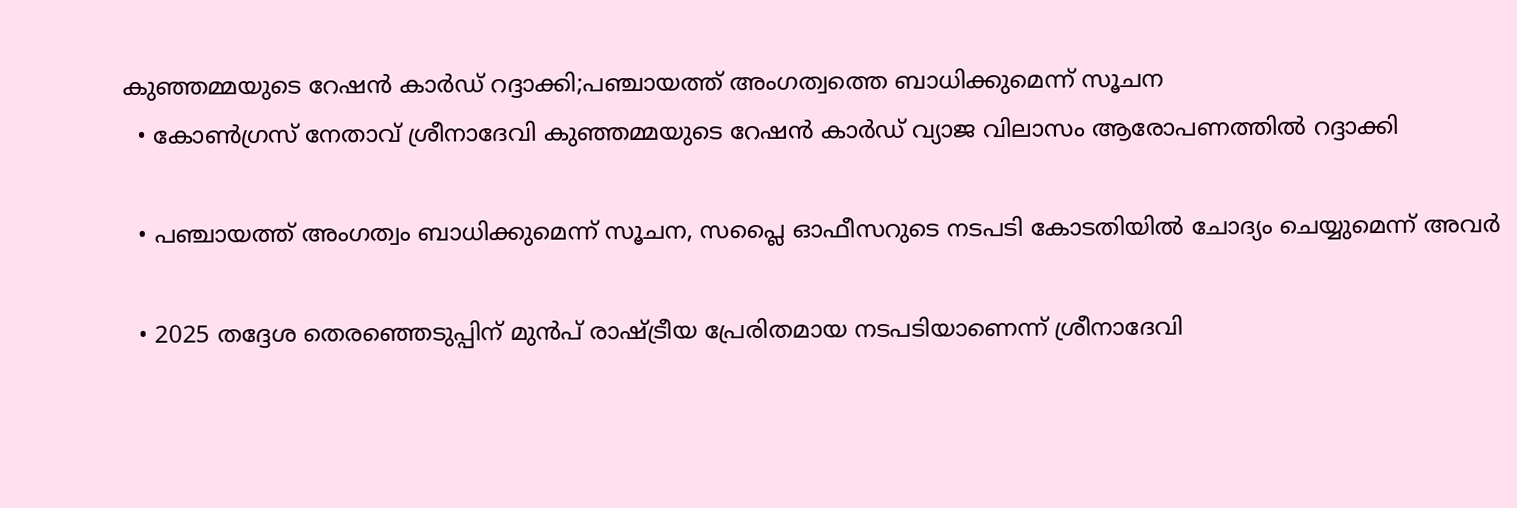കുഞ്ഞമ്മയുടെ റേഷൻ കാർഡ് റദ്ദാക്കി;പഞ്ചായത്ത് അംഗത്വത്തെ ബാധിക്കുമെന്ന് സൂചന
  • കോൺഗ്രസ് നേതാവ് ശ്രീനാദേവി കുഞ്ഞമ്മയുടെ റേഷൻ കാർഡ് വ്യാജ വിലാസം ആരോപണത്തിൽ റദ്ദാക്കി

  • പഞ്ചായത്ത് അംഗത്വം ബാധിക്കുമെന്ന് സൂചന, സപ്ലൈ ഓഫീസറുടെ നടപടി കോടതിയിൽ ചോദ്യം ചെയ്യുമെന്ന് അവർ

  • 2025 തദ്ദേശ തെരഞ്ഞെടുപ്പിന് മുൻപ് രാഷ്ട്രീയ പ്രേരിതമായ നടപടിയാണെന്ന് ശ്രീനാദേവി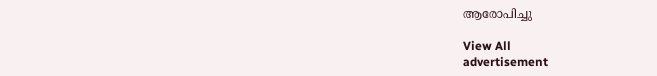ആരോപിച്ചു

View All
advertisement